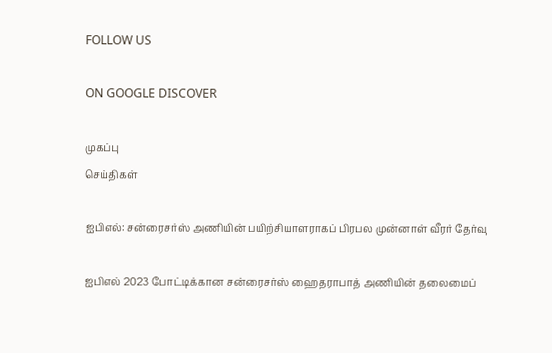FOLLOW US

ON GOOGLE DISCOVER

முகப்பு
செய்திகள்

ஐபிஎல்: சன்ரைசர்ஸ் அணியின் பயிற்சியாளராகப் பிரபல முன்னாள் வீரர் தேர்வு

ஐபிஎல் 2023 போட்டிக்கான சன்ரைசர்ஸ் ஹைதராபாத் அணியின் தலைமைப்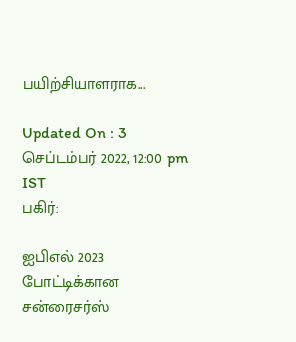பயிற்சியாளராக...

Updated On : 3 செப்டம்பர் 2022, 12:00 pm IST
பகிர்:

ஐபிஎல் 2023 போட்டிக்கான சன்ரைசர்ஸ்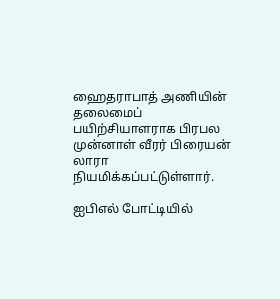ஹைதராபாத் அணியின் தலைமைப் பயிற்சியாளராக பிரபல முன்னாள் வீரர் பிரையன் லாரா நியமிக்கப்பட்டுள்ளார்.

ஐபிஎல் போட்டியில்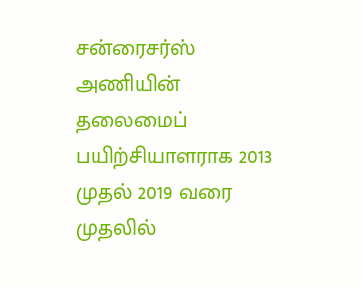சன்ரைசர்ஸ் அணியின் தலைமைப் பயிற்சியாளராக 2013 முதல் 2019 வரை முதலில்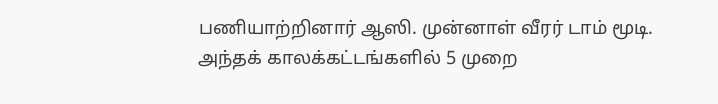பணியாற்றினார் ஆஸி. முன்னாள் வீரர் டாம் மூடி. அந்தக் காலக்கட்டங்களில் 5 முறை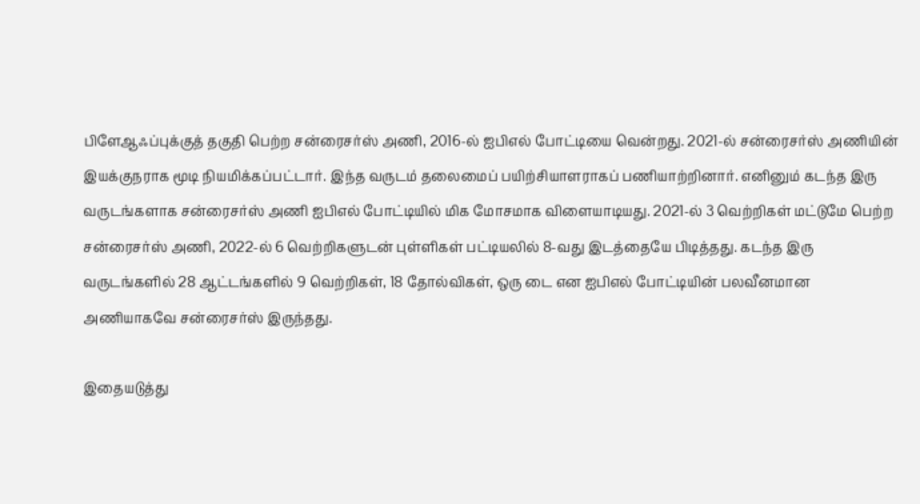பிளேஆஃப்புக்குத் தகுதி பெற்ற சன்ரைசர்ஸ் அணி, 2016-ல் ஐபிஎல் போட்டியை வென்றது. 2021-ல் சன்ரைசர்ஸ் அணியின் இயக்குநராக மூடி நியமிக்கப்பட்டார். இந்த வருடம் தலைமைப் பயிற்சியாளராகப் பணியாற்றினார். எனினும் கடந்த இரு வருடங்களாக சன்ரைசர்ஸ் அணி ஐபிஎல் போட்டியில் மிக மோசமாக விளையாடியது. 2021-ல் 3 வெற்றிகள் மட்டுமே பெற்ற சன்ரைசர்ஸ் அணி, 2022-ல் 6 வெற்றிகளுடன் புள்ளிகள் பட்டியலில் 8-வது இடத்தையே பிடித்தது. கடந்த இரு வருடங்களில் 28 ஆட்டங்களில் 9 வெற்றிகள், 18 தோல்விகள், ஒரு டை என ஐபிஎல் போட்டியின் பலவீனமான அணியாகவே சன்ரைசர்ஸ் இருந்தது.

இதையடுத்து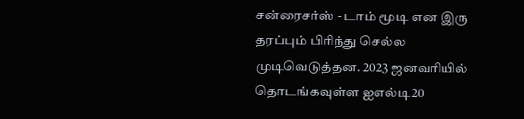சன்ரைசர்ஸ் - டாம் மூடி என இரு தரப்பும் பிரிந்து செல்ல முடிவெடுத்தன. 2023 ஜனவரியில் தொடங்கவுள்ள ஐஎல்டி20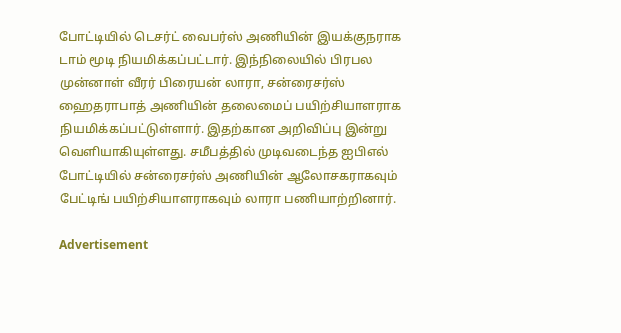போட்டியில் டெசர்ட் வைபர்ஸ் அணியின் இயக்குநராக டாம் மூடி நியமிக்கப்பட்டார். இந்நிலையில் பிரபல முன்னாள் வீரர் பிரையன் லாரா, சன்ரைசர்ஸ் ஹைதராபாத் அணியின் தலைமைப் பயிற்சியாளராக நியமிக்கப்பட்டுள்ளார். இதற்கான அறிவிப்பு இன்று வெளியாகியுள்ளது. சமீபத்தில் முடிவடைந்த ஐபிஎல் போட்டியில் சன்ரைசர்ஸ் அணியின் ஆலோசகராகவும் பேட்டிங் பயிற்சியாளராகவும் லாரா பணியாற்றினார்.

Advertisement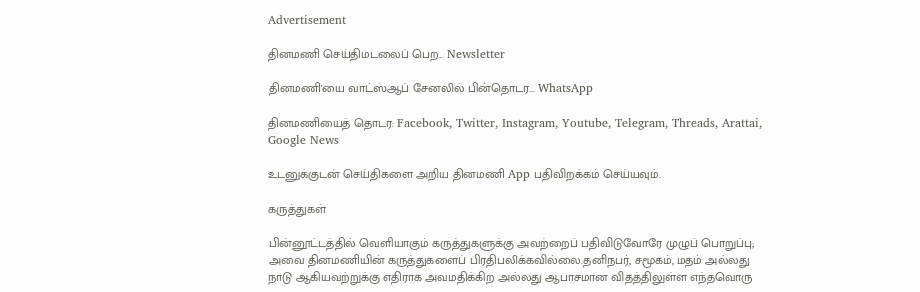Advertisement

தினமணி செய்திமடலைப் பெற... Newsletter

தினமணி'யை வாட்ஸ்ஆப் சேனலில் பின்தொடர... WhatsApp

தினமணியைத் தொடர: Facebook, Twitter, Instagram, Youtube, Telegram, Threads, Arattai, Google News

உடனுக்குடன் செய்திகளை அறிய தினமணி App பதிவிறக்கம் செய்யவும்.

கருத்துகள்

பின்னூட்டத்தில் வெளியாகும் கருத்துகளுக்கு அவற்றைப் பதிவிடுவோரே முழுப் பொறுப்பு; அவை தினமணியின் கருத்துகளைப் பிரதிபலிக்கவில்லை.தனிநபர், சமூகம், மதம் அல்லது நாடு ஆகியவற்றுக்கு எதிராக அவமதிக்கிற அல்லது ஆபாசமான விதத்திலுள்ள எந்தவொரு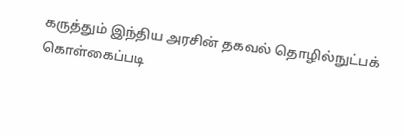கருத்தும் இந்திய அரசின் தகவல் தொழில்நுட்பக் கொள்கைப்படி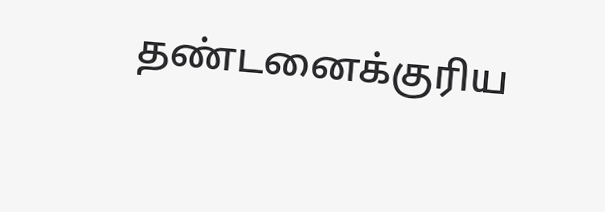தண்டனைக்குரிய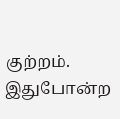குற்றம். இதுபோன்ற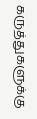கருத்துகளுக்கு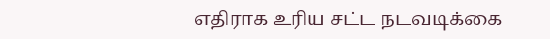எதிராக உரிய சட்ட நடவடிக்கை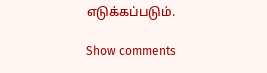எடுக்கப்படும்.

Show comments